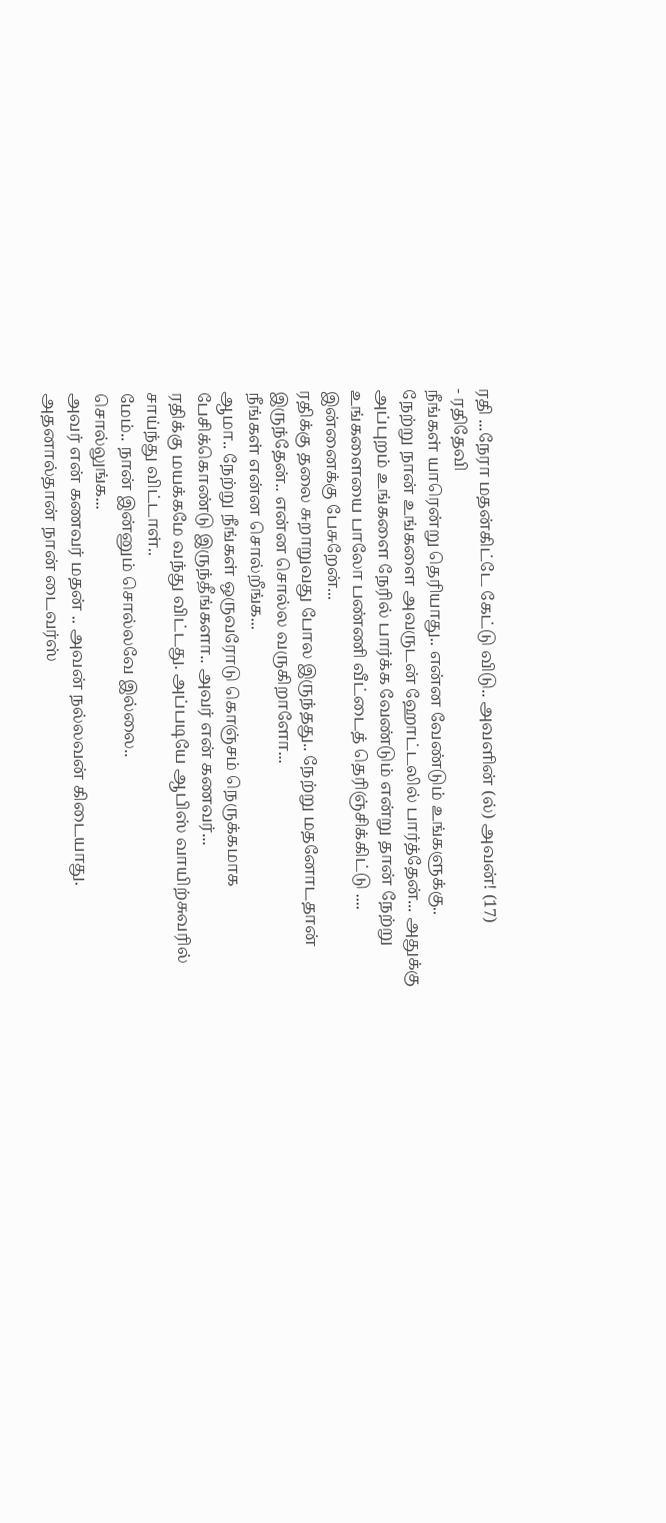ரதி ...நேரா மதன்கிட்டே கேட்டு விடு.. அவளின் (ல்) அவன்! (17)
- ரதிதேவி
நீங்கள் யாரென்று தெரியாது.. என்ன வேண்டும் உங்களுக்கு..
நேற்று நான் உங்களை அவருடன் ஹோட்டலில் பார்த்தேன்... அதுக்கு அப்புறம் உங்களை நேரில் பார்க்க வேண்டும் என்று தான் நேற்று உங்களையை பாலோ பண்ணி வீட்டைத் தெரிஞ்சிக்கிட்டு .... இன்னைக்கு பேசுறேன்...
ரதிக்கு தலை சுறாறுவது போல இருந்தது.. நேற்று மதனோடதான் இருந்தேன்.. என்ன சொல்ல வருகிறாளோ...
நீங்கள் என்ன சொல்றீங்க...
ஆமா.. நேற்று நீங்கள் ஒருவரோடு கொஞ்சம் நெருக்கமாக பேசிக்கொண்டு இருந்தீங்களா.. அவர் என் கணவர்...
ரதிக்கு மயக்கமே வந்து விட்டது. அப்படியே ஆபிஸ் வாயிற்சுவரில் சாய்ந்து விட்டாள்..
மேம்.. நான் இன்னும் சொல்லவே இல்லை..
சொல்லுங்க...
அவர் என் கணவர் மதன் .. அவன் நல்லவன் கிடையாது. அதனால்தான் நான் டைவர்ஸ்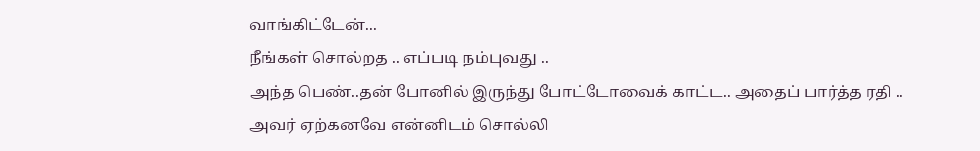வாங்கிட்டேன்...
நீங்கள் சொல்றத .. எப்படி நம்புவது ..
அந்த பெண்..தன் போனில் இருந்து போட்டோவைக் காட்ட.. அதைப் பார்த்த ரதி ..
அவர் ஏற்கனவே என்னிடம் சொல்லி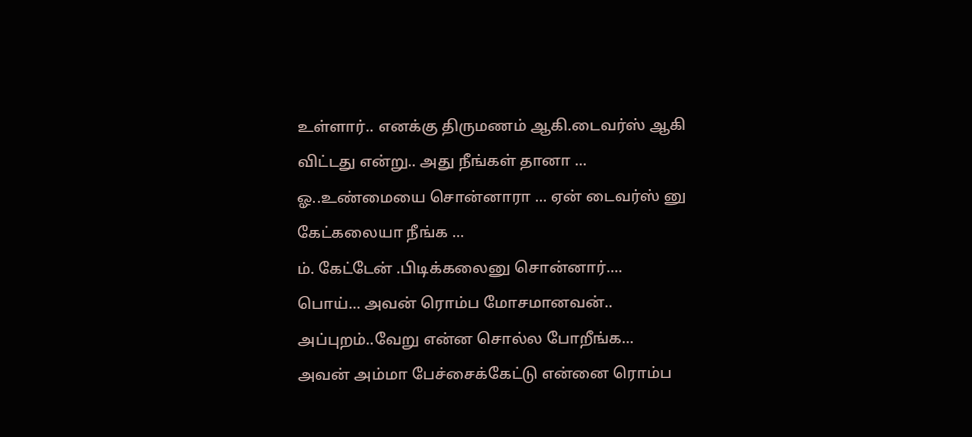உள்ளார்.. எனக்கு திருமணம் ஆகி.டைவர்ஸ் ஆகி விட்டது என்று.. அது நீங்கள் தானா ...
ஓ..உண்மையை சொன்னாரா ... ஏன் டைவர்ஸ் னு கேட்கலையா நீங்க ...
ம். கேட்டேன் .பிடிக்கலைனு சொன்னார்....
பொய்... அவன் ரொம்ப மோசமானவன்..
அப்புறம்..வேறு என்ன சொல்ல போறீங்க...
அவன் அம்மா பேச்சைக்கேட்டு என்னை ரொம்ப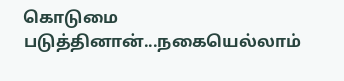கொடுமை படுத்தினான்...நகையெல்லாம்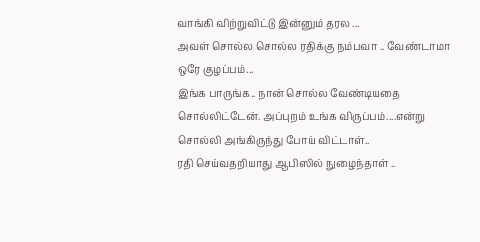வாங்கி விற்றுவிட்டு இன்னும் தரல ...
அவள் சொல்ல சொல்ல ரதிக்கு நம்பவா .. வேண்டாமா ஒரே குழப்பம்...
இங்க பாருங்க.. நான் சொல்ல வேண்டியதை சொல்லிட்டேன். அப்புறம் உங்க விருப்பம்....என்று சொல்லி அங்கிருந்து போய் விட்டாள்..
ரதி செய்வதறியாது ஆபிஸில் நுழைந்தாள் ..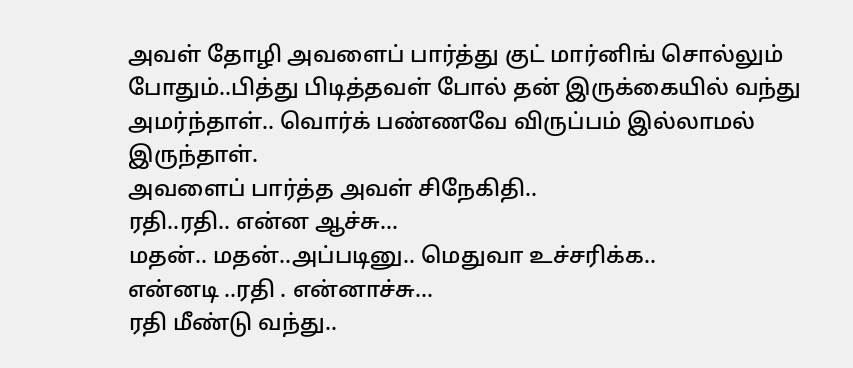அவள் தோழி அவளைப் பார்த்து குட் மார்னிங் சொல்லும் போதும்..பித்து பிடித்தவள் போல் தன் இருக்கையில் வந்து அமர்ந்தாள்.. வொர்க் பண்ணவே விருப்பம் இல்லாமல் இருந்தாள்.
அவளைப் பார்த்த அவள் சிநேகிதி..
ரதி..ரதி.. என்ன ஆச்சு...
மதன்.. மதன்..அப்படினு.. மெதுவா உச்சரிக்க..
என்னடி ..ரதி . என்னாச்சு...
ரதி மீண்டு வந்து..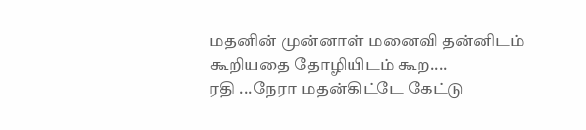மதனின் முன்னாள் மனைவி தன்னிடம் கூறியதை தோழியிடம் கூற....
ரதி ...நேரா மதன்கிட்டே கேட்டு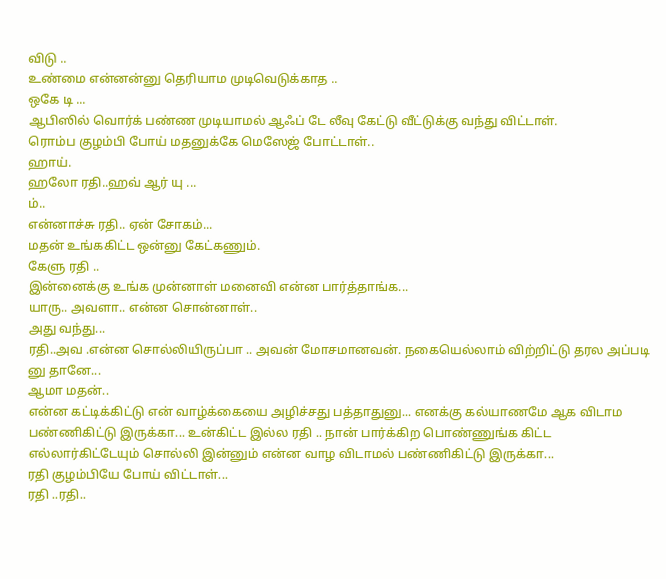விடு ..
உண்மை என்னன்னு தெரியாம முடிவெடுக்காத ..
ஒகே டி ...
ஆபிஸில் வொர்க் பண்ண முடியாமல் ஆஃப் டே லீவு கேட்டு வீட்டுக்கு வந்து விட்டாள்.
ரொம்ப குழம்பி போய் மதனுக்கே மெஸேஜ் போட்டாள்..
ஹாய்.
ஹலோ ரதி..ஹவ் ஆர் யு ...
ம்..
என்னாச்சு ரதி.. ஏன் சோகம்...
மதன் உங்ககிட்ட ஒன்னு கேட்கணும்.
கேளு ரதி ..
இன்னைக்கு உங்க முன்னாள் மனைவி என்ன பார்த்தாங்க...
யாரு.. அவளா.. என்ன சொன்னாள்..
அது வந்து...
ரதி..அவ .என்ன சொல்லியிருப்பா .. அவன் மோசமானவன். நகையெல்லாம் விற்றிட்டு தரல அப்படி னு தானே...
ஆமா மதன்..
என்ன கட்டிக்கிட்டு என் வாழ்க்கையை அழிச்சது பத்தாதுனு... எனக்கு கல்யாணமே ஆக விடாம பண்ணிகிட்டு இருக்கா... உன்கிட்ட இல்ல ரதி .. நான் பார்க்கிற பொண்ணுங்க கிட்ட எல்லார்கிட்டேயும் சொல்லி இன்னும் என்ன வாழ விடாமல் பண்ணிகிட்டு இருக்கா...
ரதி குழம்பியே போய் விட்டாள்...
ரதி ..ரதி..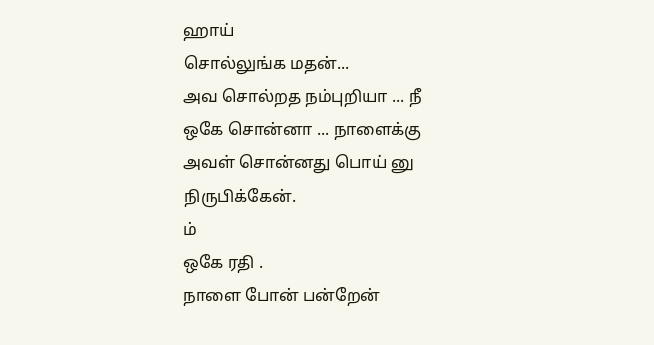ஹாய்
சொல்லுங்க மதன்...
அவ சொல்றத நம்புறியா ... நீ ஒகே சொன்னா ... நாளைக்கு அவள் சொன்னது பொய் னு நிருபிக்கேன்.
ம்
ஒகே ரதி .
நாளை போன் பன்றேன்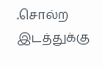.சொல்ற இடத்துக்கு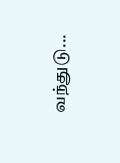வந்துடு...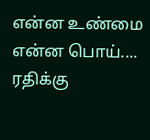என்ன உண்மை
என்ன பொய்.... ரதிக்கு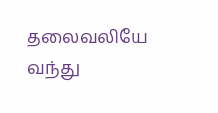தலைவலியே வந்து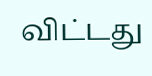விட்டது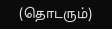(தொடரும்)